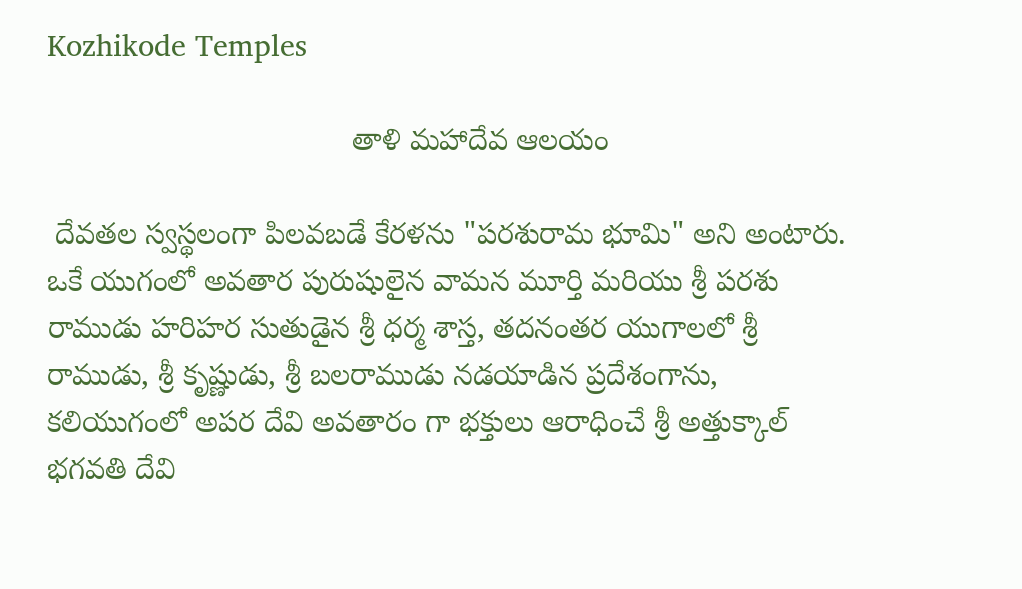Kozhikode Temples

                                    తాళి మహాదేవ ఆలయం

 దేవతల స్వస్థలంగా పిలవబడే కేరళను "పరశురామ భూమి" అని అంటారు.
ఒకే యుగంలో అవతార పురుషులైన వామన మూర్తి మరియు శ్రీ పరశు రాముడు హరిహర సుతుడైన శ్రీ ధర్మ శాస్త, తదనంతర యుగాలలో శ్రీ రాముడు, శ్రీ కృష్ణుడు, శ్రీ బలరాముడు నడయాడిన ప్రదేశంగాను, కలియుగంలో అపర దేవి అవతారం గా భక్తులు ఆరాధించే శ్రీ అత్తుక్కాల్ భగవతి దేవి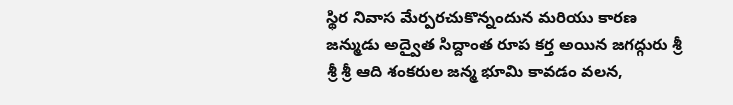స్థిర నివాస మేర్పరచుకొన్నందున మరియు కారణ జన్ముడు అద్వైత సిద్దాంత రూప కర్త అయిన జగద్గురు శ్రీ శ్రీ శ్రీ ఆది శంకరుల జన్మ భూమి కావడం వలన,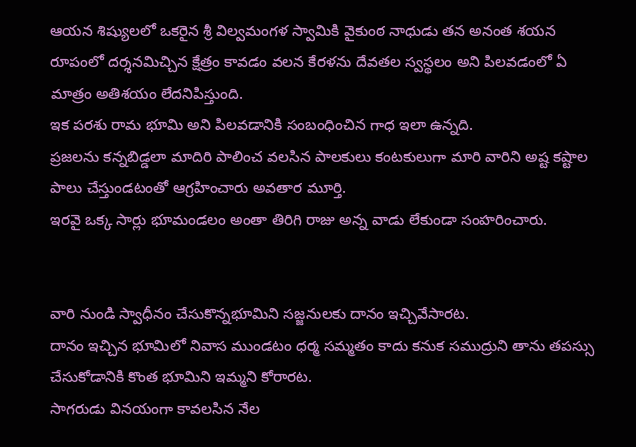ఆయన శిష్యులలో ఒకరైన శ్రీ విల్వమంగళ స్వామికి వైకుంఠ నాధుడు తన అనంత శయన రూపంలో దర్శనమిచ్చిన క్షేత్రం కావడం వలన కేరళను దేవతల స్వస్థలం అని పిలవడంలో ఏ మాత్రం అతిశయం లేదనిపిస్తుంది.
ఇక పరశు రామ భూమి అని పిలవడానికి సంబంధించిన గాధ ఇలా ఉన్నది.
ప్రజలను కన్నబిడ్డలా మాదిరి పాలించ వలసిన పాలకులు కంటకులుగా మారి వారిని అష్ట కష్టాల పాలు చేస్తుండటంతో ఆగ్రహించారు అవతార మూర్తి.
ఇరవై ఒక్క సార్లు భూమండలం అంతా తిరిగి రాజు అన్న వాడు లేకుండా సంహరించారు.


వారి నుండి స్వాధీనం చేసుకొన్నభూమిని సజ్జనులకు దానం ఇచ్చివేసారట.
దానం ఇచ్చిన భూమిలో నివాస ముండటం ధర్మ సమ్మతం కాదు కనుక సముద్రుని తాను తపస్సు చేసుకోడానికి కొంత భూమిని ఇమ్మని కోరారట.
సాగరుడు వినయంగా కావలసిన నేల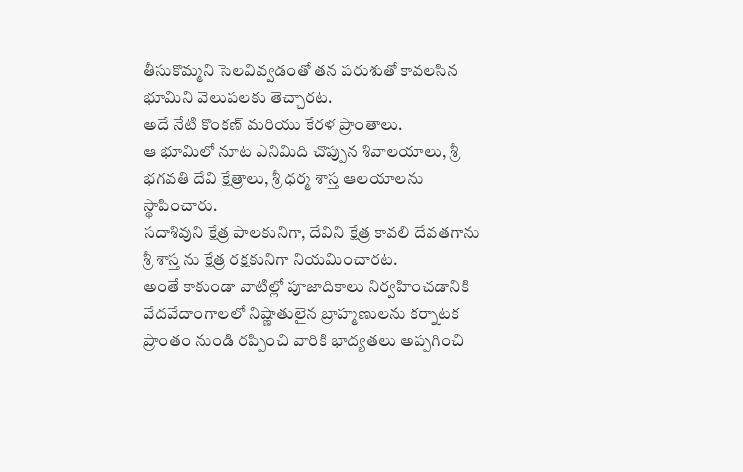తీసుకొమ్మని సెలవివ్వడంతో తన పరుశుతో కావలసిన భూమిని వెలుపలకు తెచ్చారట.
అదే నేటి కొంకణ్ మరియు కేరళ ప్రాంతాలు.
ఆ భూమిలో నూట ఎనిమిది చొప్పున శివాలయాలు, శ్రీ భగవతి దేవి క్షేత్రాలు, శ్రీ ధర్మ శాస్త ఆలయాలను స్థాపించారు.
సదాశివుని క్షేత్ర పాలకునిగా, దేవిని క్షేత్ర కావలి దేవతగాను శ్రీ శాస్త ను క్షేత్ర రక్షకునిగా నియమించారట.
అంతే కాకుండా వాటిల్లో పూజాదికాలు నిర్వహించడానికి వేదవేదాంగాలలో నిష్ణాతులైన బ్రాహ్మణులను కర్నాటక ప్రాంతం నుండి రప్పించి వారికి భాద్యతలు అప్పగించి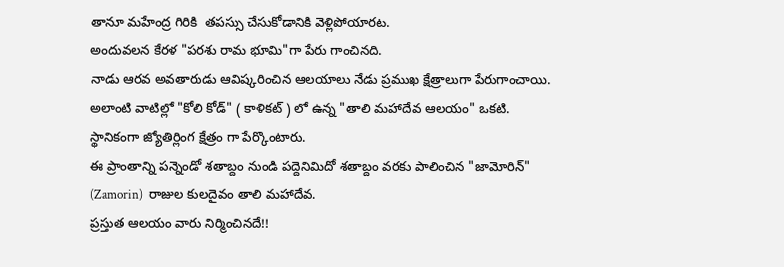తానూ మహేంద్ర గిరికి  తపస్సు చేసుకోడానికి వెళ్లిపోయారట.
అందువలన కేరళ "పరశు రామ భూమి"గా పేరు గాంచినది.
నాడు ఆరవ అవతారుడు ఆవిష్కరించిన ఆలయాలు నేడు ప్రముఖ క్షేత్రాలుగా పేరుగాంచాయి.
అలాంటి వాటిల్లో "కోలి కోడ్" ( కాళికట్ ) లో ఉన్న "తాలి మహాదేవ ఆలయం" ఒకటి.
స్థానికంగా జ్యోతిర్లింగ క్షేత్రం గా పేర్కొంటారు.
ఈ ప్రాంతాన్ని పన్నెండో శతాబ్దం నుండి పద్దెనిమిదో శతాబ్దం వరకు పాలించిన "జామోరిన్" (Zamorin)  రాజుల కులదైవం తాలి మహాదేవ.
ప్రస్తుత ఆలయం వారు నిర్మించినదే!!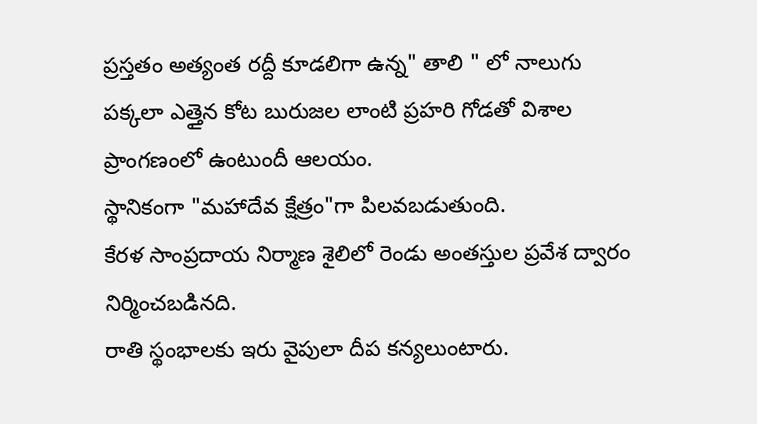ప్రస్తతం అత్యంత రద్దీ కూడలిగా ఉన్న" తాలి " లో నాలుగు పక్కలా ఎత్తైన కోట బురుజల లాంటి ప్రహరి గోడతో విశాల ప్రాంగణంలో ఉంటుందీ ఆలయం.
స్థానికంగా "మహాదేవ క్షేత్రం"గా పిలవబడుతుంది.
కేరళ సాంప్రదాయ నిర్మాణ శైలిలో రెండు అంతస్తుల ప్రవేశ ద్వారం నిర్మించబడినది.
రాతి స్థంభాలకు ఇరు వైపులా దీప కన్యలుంటారు.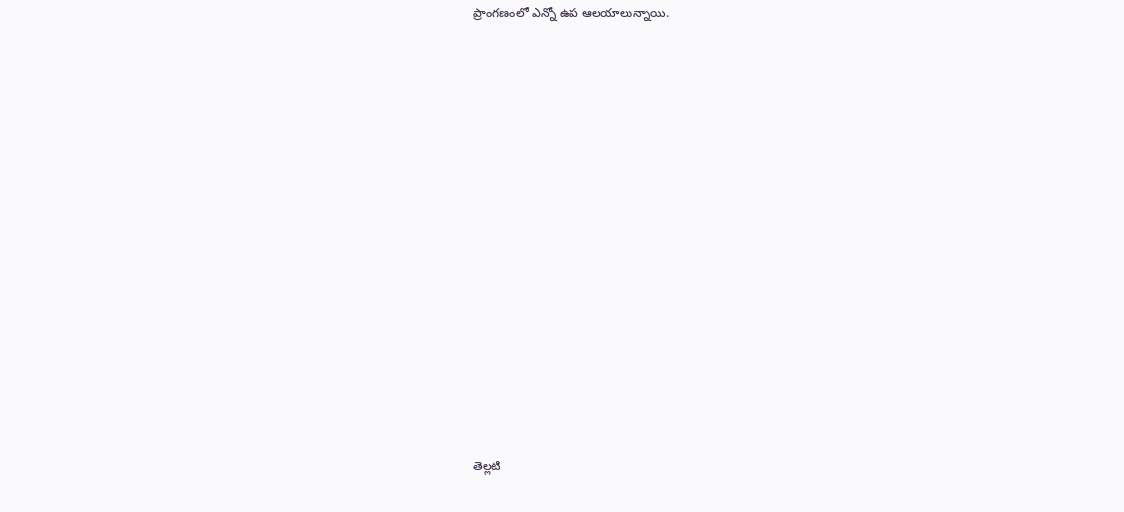ప్రాంగణంలో ఎన్నో ఉప ఆలయాలున్నాయి.




















తెల్లటి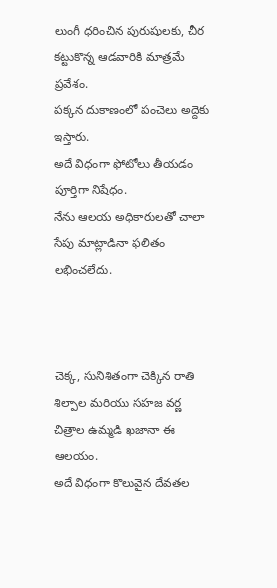లుంగీ ధరించిన పురుషులకు, చీర కట్టుకొన్న ఆడవారికి మాత్రమే ప్రవేశం.
పక్కన దుకాణంలో పంచెలు అద్దెకు ఇస్తారు.
అదే విధంగా ఫోటోలు తీయడం పూర్తిగా నిషేధం.
నేను ఆలయ అధికారులతో చాలా సేపు మాట్లాడినా ఫలితం లభించలేదు.



చెక్క, సునిశితంగా చెక్కిన రాతి శిల్పాల మరియు సహజ వర్ణ చిత్రాల ఉమ్మడి ఖజానా ఈ ఆలయం.
అదే విధంగా కొలువైన దేవతల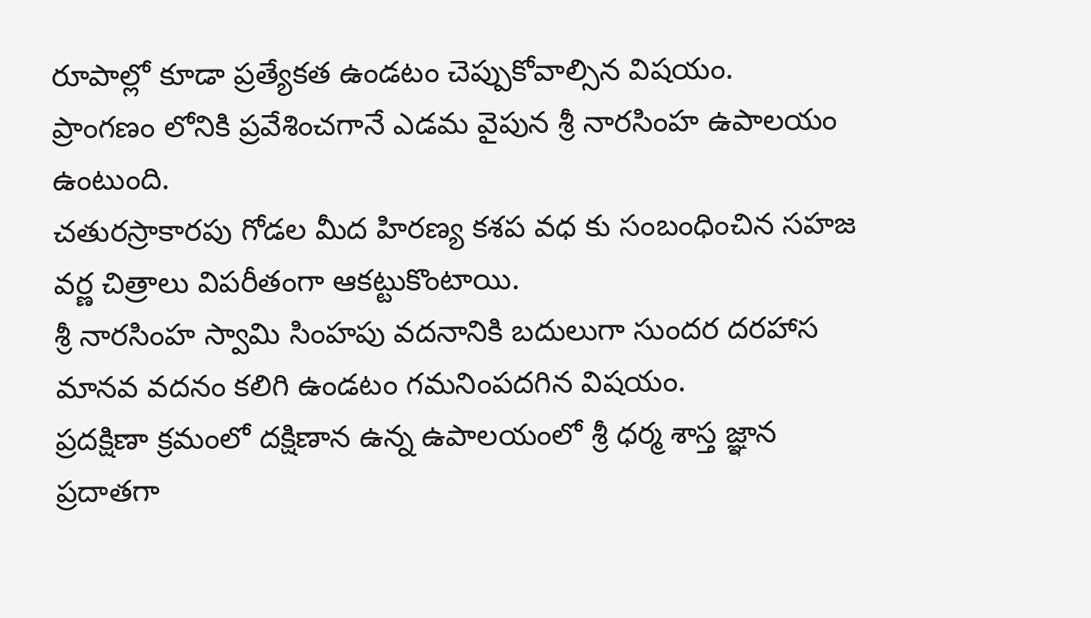రూపాల్లో కూడా ప్రత్యేకత ఉండటం చెప్పుకోవాల్సిన విషయం.
ప్రాంగణం లోనికి ప్రవేశించగానే ఎడమ వైపున శ్రీ నారసింహ ఉపాలయం ఉంటుంది.
చతురస్రాకారపు గోడల మీద హిరణ్య కశప వధ కు సంబంధించిన సహజ వర్ణ చిత్రాలు విపరీతంగా ఆకట్టుకొంటాయి.
శ్రీ నారసింహ స్వామి సింహపు వదనానికి బదులుగా సుందర దరహాస మానవ వదనం కలిగి ఉండటం గమనింపదగిన విషయం.
ప్రదక్షిణా క్రమంలో దక్షిణాన ఉన్న ఉపాలయంలో శ్రీ ధర్మ శాస్త జ్ఞాన ప్రదాతగా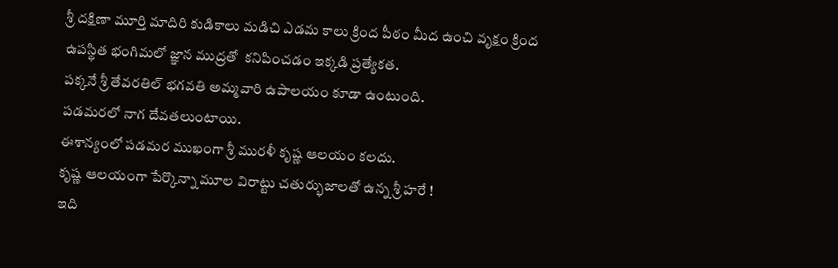శ్రీ దక్షిణా మూర్తి మాదిరి కుడికాలు మడిచి ఎడమ కాలు క్రింద పీఠం మీద ఉంచి వృక్షం క్రింద ఉపస్థిత భంగిమలో జ్ఞాన ముద్రతో  కనిపించడం ఇక్కడి ప్రత్యేకత.
పక్కనే శ్రీ తేవరతిల్ భగవతి అమ్మవారి ఉపాలయం కూడా ఉంటుంది.
పడమరలో నాగ దేవతలుంటాయి.
ఈశాన్యంలో పడమర ముఖంగా శ్రీ మురళీ కృష్ణ ఆలయం కలదు.
కృష్ణ ఆలయంగా పేర్కొన్నా మూల విరాట్టు చతుర్భుజాలతో ఉన్న శ్రీ హరే !
ఇది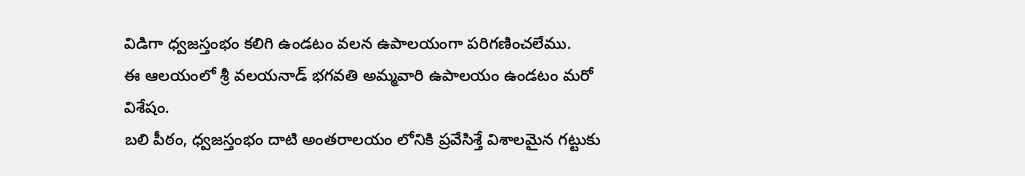విడిగా ధ్వజస్తంభం కలిగి ఉండటం వలన ఉపాలయంగా పరిగణించలేము.
ఈ ఆలయంలో శ్రీ వలయనాడ్ భగవతి అమ్మవారి ఉపాలయం ఉండటం మరో విశేషం.
బలి పీఠం, ధ్వజస్తంభం దాటి అంతరాలయం లోనికి ప్రవేసిశ్తే విశాలమైన గట్టుకు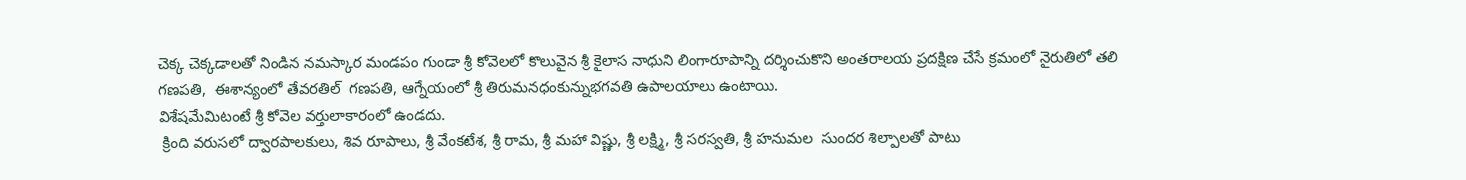చెక్క చెక్కడాలతో నిండిన నమస్కార మండపం గుండా శ్రీ కోవెలలో కొలువైన శ్రీ కైలాస నాధుని లింగారూపాన్ని దర్శించుకొని అంతరాలయ ప్రదక్షిణ చేసే క్రమంలో నైరుతిలో తలి గణపతి,  ఈశాన్యంలో తేవరతిల్  గణపతి, ఆగ్నేయంలో శ్రీ తిరుమనధంకున్నుభగవతి ఉపాలయాలు ఉంటాయి.
విశేషమేమిటంటే శ్రీ కోవెల వర్తులాకారంలో ఉండదు.
 క్రింది వరుసలో ద్వారపాలకులు, శివ రూపాలు, శ్రీ వేంకటేశ, శ్రీ రామ, శ్రీ మహా విష్ణు, శ్రీ లక్ష్మి, శ్రీ సరస్వతి, శ్రీ హనుమల  సుందర శిల్పాలతో పాటు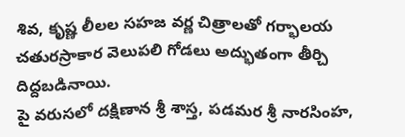శివ, కృష్ణ లీలల సహజ వర్ణ చిత్రాలతో గర్భాలయ చతురస్రాకార వెలుపలి గోడలు అద్భుతంగా తీర్చి దిద్దబడినాయి.
పై వరుసలో దక్షిణాన శ్రీ శాస్త, పడమర శ్రీ నారసింహ,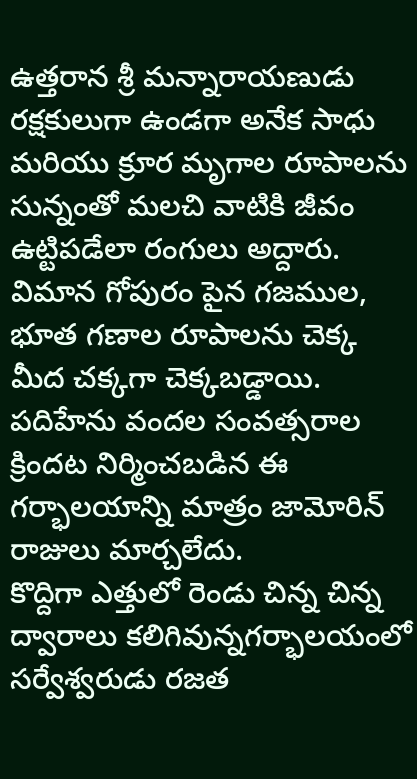ఉత్తరాన శ్రీ మన్నారాయణుడు రక్షకులుగా ఉండగా అనేక సాధు మరియు క్రూర మృగాల రూపాలను సున్నంతో మలచి వాటికి జీవం ఉట్టిపడేలా రంగులు అద్దారు.
విమాన గోపురం పైన గజముల, భూత గణాల రూపాలను చెక్క మీద చక్కగా చెక్కబడ్డాయి.
పదిహేను వందల సంవత్సరాల క్రిందట నిర్మించబడిన ఈ గర్భాలయాన్ని మాత్రం జామోరిన్ రాజులు మార్చలేదు.
కొద్దిగా ఎత్తులో రెండు చిన్న చిన్న ద్వారాలు కలిగివున్నగర్భాలయంలో సర్వేశ్వరుడు రజత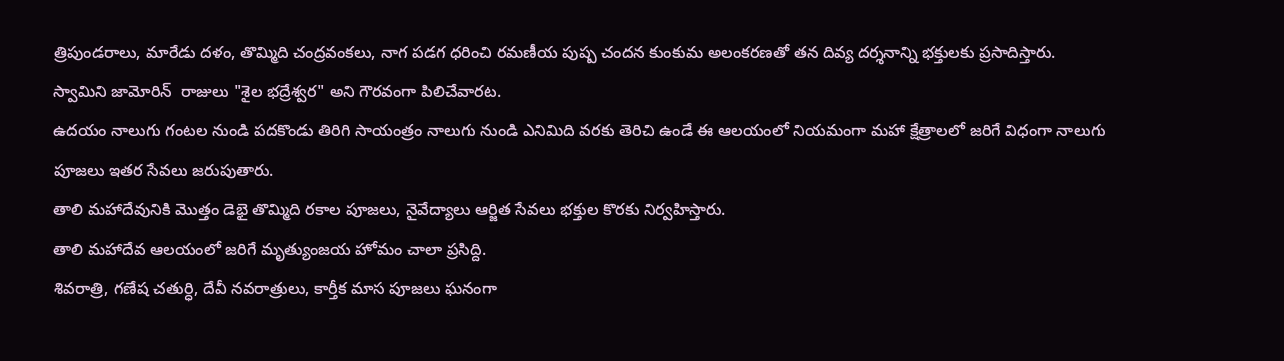త్రిపుండరాలు, మారేడు దళం, తొమ్మిది చంద్రవంకలు, నాగ పడగ ధరించి రమణీయ పుష్ప చందన కుంకుమ అలంకరణతో తన దివ్య దర్శనాన్ని భక్తులకు ప్రసాదిస్తారు.
స్వామిని జామోరిన్  రాజులు "శైల భద్రేశ్వర" అని గౌరవంగా పిలిచేవారట.
ఉదయం నాలుగు గంటల నుండి పదకొండు తిరిగి సాయంత్రం నాలుగు నుండి ఎనిమిది వరకు తెరిచి ఉండే ఈ ఆలయంలో నియమంగా మహా క్షేత్రాలలో జరిగే విధంగా నాలుగు పూజలు ఇతర సేవలు జరుపుతారు.
తాలి మహాదేవునికి మొత్తం డెభై తొమ్మిది రకాల పూజలు, నైవేద్యాలు ఆర్జిత సేవలు భక్తుల కొరకు నిర్వహిస్తారు.
తాలి మహాదేవ ఆలయంలో జరిగే మృత్యుంజయ హోమం చాలా ప్రసిద్ది.
శివరాత్రి, గణేష చతుర్ధి, దేవీ నవరాత్రులు, కార్తీక మాస పూజలు ఘనంగా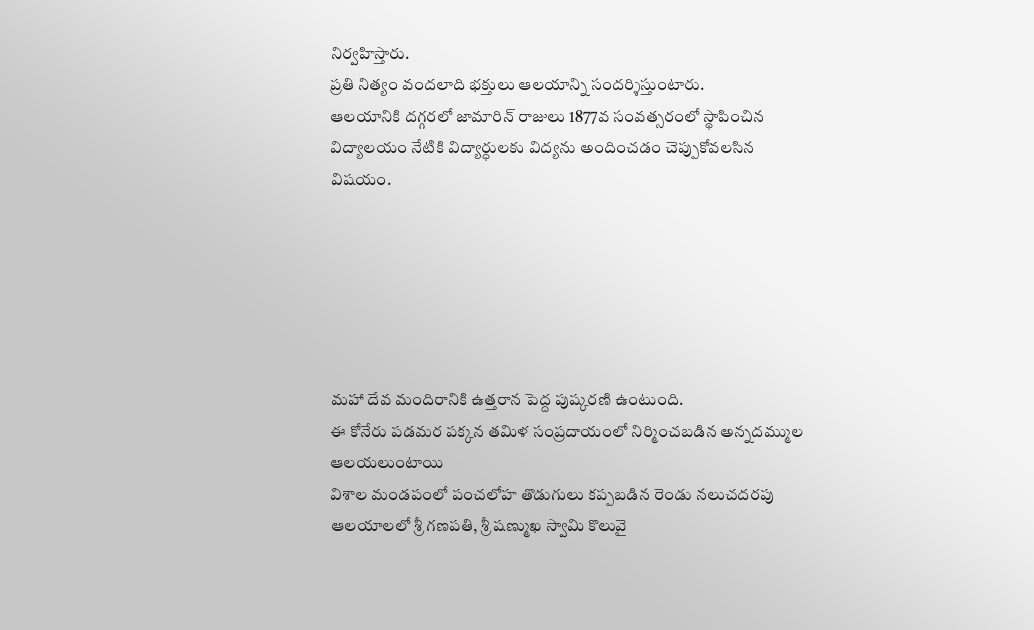నిర్వహిస్తారు.
ప్రతి నిత్యం వందలాది భక్తులు ఆలయాన్ని సందర్శిస్తుంటారు.
ఆలయానికి దగ్గరలో జామారిన్ రాజులు 1877వ సంవత్సరంలో స్థాపించిన విద్యాలయం నేటికి విద్యార్ధులకు విద్యను అందించడం చెప్పుకోవలసిన విషయం.






మహా దేవ మందిరానికి ఉత్తరాన పెద్ద పుష్కరణి ఉంటుంది.
ఈ కోనేరు పడమర పక్కన తమిళ సంప్రదాయంలో నిర్మించబడిన అన్నదమ్ముల ఆలయలుంటాయి
విశాల మండపంలో పంచలోహ తొడుగులు కప్పబడిన రెండు నలుచదరపు ఆలయాలలో శ్రీ గణపతి, శ్రీ షణ్ముఖ స్వామి కొలువై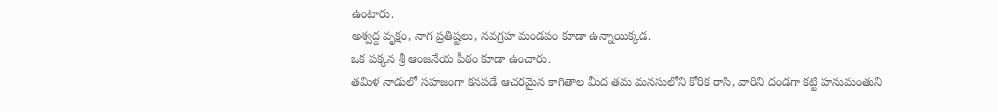ఉంటారు.
అశ్వద్ద వృక్షం, నాగ ప్రతిష్టలు, నవగ్రహ మండపం కూడా ఉన్నాయిక్కడ.
ఒక పక్కన శ్రీ ఆంజనేయ పీఠం కూడా ఉంచారు.
తమిళ నాడులో సహజంగా కనపడే ఆచరమైన కాగితాల మీద తమ మనసులోని కోరిక రాసి, వారిని దండగా కట్టి హనుమంతుని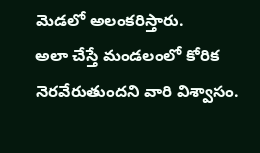మెడలో అలంకరిస్తారు.
అలా చేస్తే మండలంలో కోరిక నెరవేరుతుందని వారి విశ్వాసం.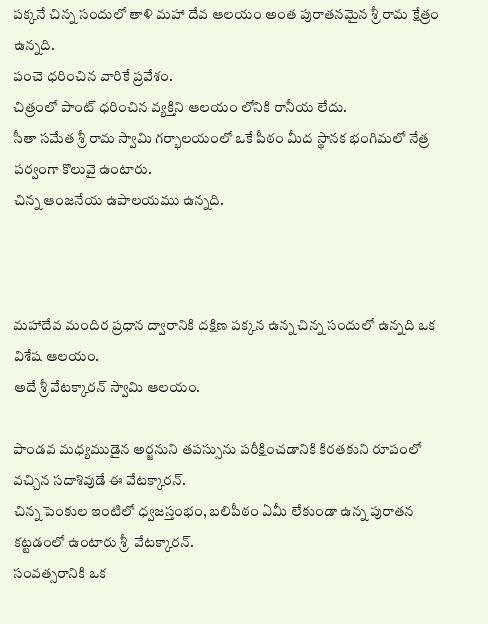పక్కనే చిన్న సందులో తాళి మహా దేవ ఆలయం అంత పురాతనమైన శ్రీ రామ క్షేత్రం ఉన్నది.
పంచె ధరించిన వారికే ప్రవేశం.
చిత్రంలో పాంట్ ధరించిన వ్యక్తిని ఆలయం లోనికి రానీయ లేదు.
సీతా సమేత శ్రీ రామ స్వామి గర్భాలయంలో ఒకే పీఠం మీద స్థానక భంగిమలో నేత్ర పర్వంగా కొలువై ఉంటారు.
చిన్న ఆంజనేయ ఉపాలయము ఉన్నది.



మహాదేవ మందిర ప్రధాన ద్వారానికి దక్షిణ పక్కన ఉన్న చిన్న సందులో ఉన్నది ఒక విశేష ఆలయం.
అదే శ్రీ వేటక్కారన్ స్వామి ఆలయం.

పాండవ మధ్యముడైన అర్జనుని తపస్సును పరీక్షించడానికి కిరతకుని రూపంలో వచ్చిన సదాశివుడే ఈ వేటక్కారన్.
చిన్న పెంకుల ఇంటిలో ధ్వజస్తంభం, బలిపీఠం ఏమీ లేకుండా ఉన్న పురాతన కట్టడంలో ఉంటారు శ్రీ  వేటక్కారన్.
సంవత్సరానికి ఒక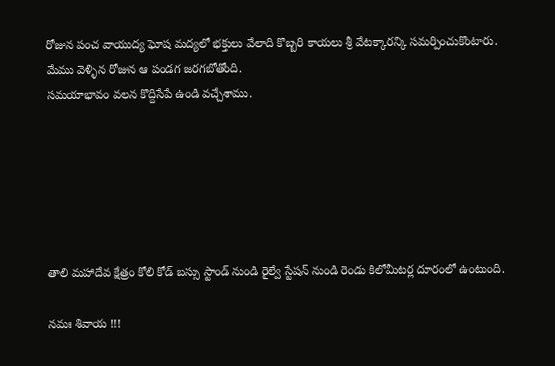రోజున పంచ వాయుద్య ఘోష మద్యలో భక్తులు వేలాది కొబ్బరి కాయలు శ్రీ వేటక్కారన్కి సమర్పించుకొంటారు.
మేము వెళ్ళిన రోజున ఆ పండగ జరగబోతోంది.
సమయాభావం వలన కొద్దిసేపే ఉండి వచ్చేశాము.






తాలి మహాదేవ క్షేత్రం కోలి కోడ్ బస్సు స్టాండ్ నుండి రైల్వే స్టేషన్ నుండి రెండు కిలోమీటర్ల దూరంలో ఉంటుంది.

నమః శివాయ !!!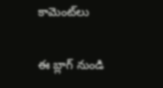కామెంట్‌లు

ఈ బ్లాగ్ నుండి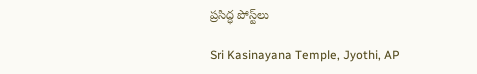ప్రసిద్ధ పోస్ట్‌లు

Sri Kasinayana Temple, Jyothi, AP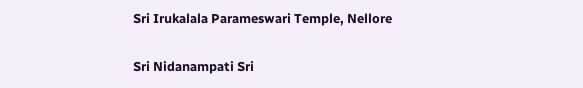Sri Irukalala Parameswari Temple, Nellore

Sri Nidanampati Sri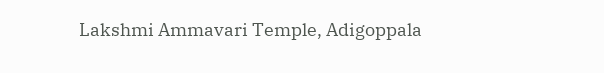Lakshmi Ammavari Temple, Adigoppala